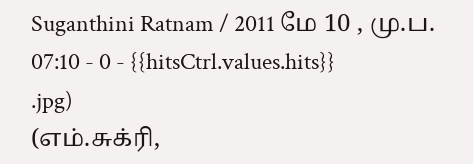Suganthini Ratnam / 2011 மே 10 , மு.ப. 07:10 - 0 - {{hitsCtrl.values.hits}}
.jpg)
(எம்.சுக்ரி,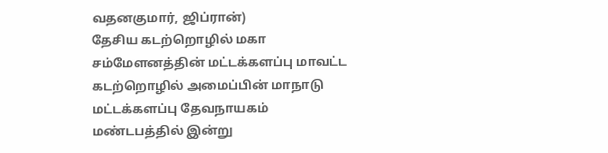வதனகுமார், ஜிப்ரான்)
தேசிய கடற்றொழில் மகா சம்மேளனத்தின் மட்டக்களப்பு மாவட்ட கடற்றொழில் அமைப்பின் மாநாடு மட்டக்களப்பு தேவநாயகம் மண்டபத்தில் இன்று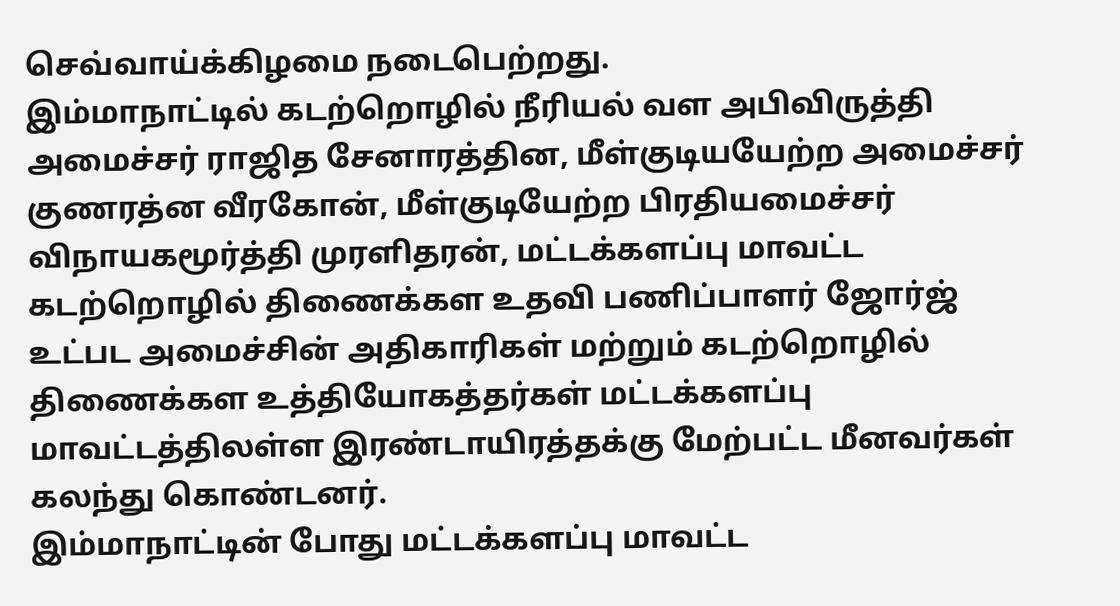செவ்வாய்க்கிழமை நடைபெற்றது.
இம்மாநாட்டில் கடற்றொழில் நீரியல் வள அபிவிருத்தி அமைச்சர் ராஜித சேனாரத்தின, மீள்குடியயேற்ற அமைச்சர் குணரத்ன வீரகோன், மீள்குடியேற்ற பிரதியமைச்சர் விநாயகமூர்த்தி முரளிதரன், மட்டக்களப்பு மாவட்ட கடற்றொழில் திணைக்கள உதவி பணிப்பாளர் ஜோர்ஜ் உட்பட அமைச்சின் அதிகாரிகள் மற்றும் கடற்றொழில் திணைக்கள உத்தியோகத்தர்கள் மட்டக்களப்பு மாவட்டத்திலள்ள இரண்டாயிரத்தக்கு மேற்பட்ட மீனவர்கள் கலந்து கொண்டனர்.
இம்மாநாட்டின் போது மட்டக்களப்பு மாவட்ட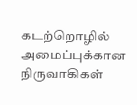கடற்றொழில் அமைப்புக்கான நிருவாகிகள்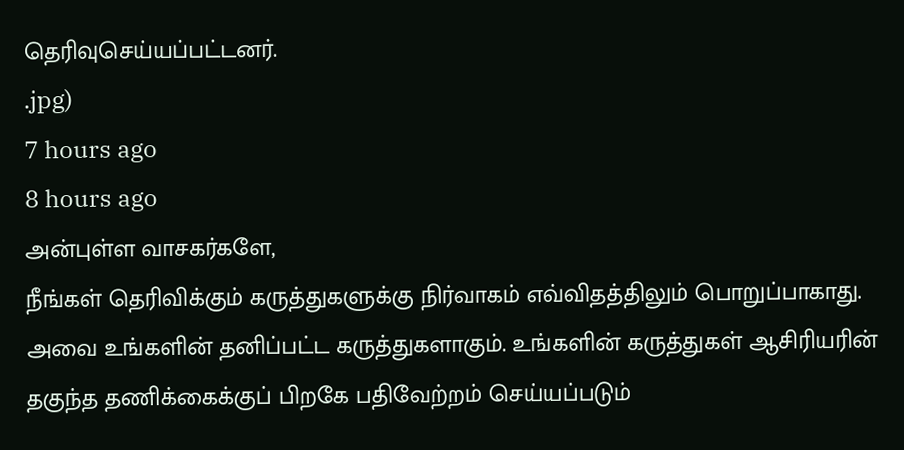தெரிவுசெய்யப்பட்டனர்.
.jpg)
7 hours ago
8 hours ago
அன்புள்ள வாசகர்களே,
நீங்கள் தெரிவிக்கும் கருத்துகளுக்கு நிர்வாகம் எவ்விதத்திலும் பொறுப்பாகாது. அவை உங்களின் தனிப்பட்ட கருத்துகளாகும். உங்களின் கருத்துகள் ஆசிரியரின் தகுந்த தணிக்கைக்குப் பிறகே பதிவேற்றம் செய்யப்படும்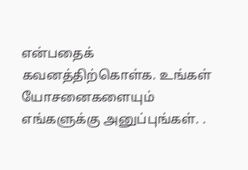என்பதைக் கவனத்திற்கொள்க. உங்கள் யோசனைகளையும் எங்களுக்கு அனுப்புங்கள். .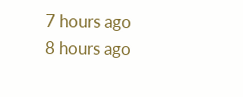7 hours ago
8 hours ago